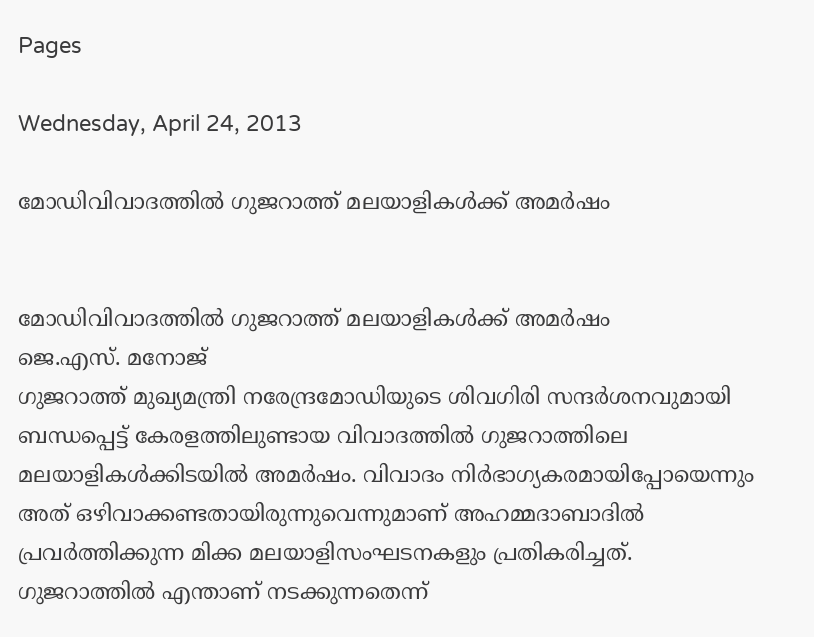Pages

Wednesday, April 24, 2013

മോഡിവിവാദത്തില്‍ ഗുജറാത്ത് മലയാളികള്‍ക്ക് അമര്‍ഷം


മോഡിവിവാദത്തില്‍ ഗുജറാത്ത് മലയാളികള്‍ക്ക് അമര്‍ഷം
ജെ.എസ്. മനോജ്‌
ഗുജറാത്ത് മുഖ്യമന്ത്രി നരേന്ദ്രമോഡിയുടെ ശിവഗിരി സന്ദര്‍ശനവുമായി ബന്ധപ്പെട്ട് കേരളത്തിലുണ്ടായ വിവാദത്തില്‍ ഗുജറാത്തിലെ മലയാളികള്‍ക്കിടയില്‍ അമര്‍ഷം. വിവാദം നിര്‍ഭാഗ്യകരമായിപ്പോയെന്നും അത് ഒഴിവാക്കണ്ടതായിരുന്നുവെന്നുമാണ് അഹമ്മദാബാദില്‍ പ്രവര്‍ത്തിക്കുന്ന മിക്ക മലയാളിസംഘടനകളും പ്രതികരിച്ചത്.
ഗുജറാത്തില്‍ എന്താണ് നടക്കുന്നതെന്ന്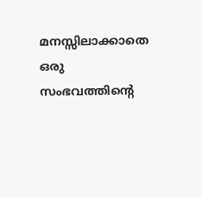മനസ്സിലാക്കാതെ ഒരു സംഭവത്തിന്റെ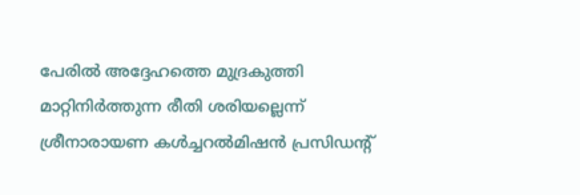പേരില്‍ അദ്ദേഹത്തെ മുദ്രകുത്തി മാറ്റിനിര്‍ത്തുന്ന രീതി ശരിയല്ലെന്ന് ശ്രീനാരായണ കള്‍ച്ചറല്‍മിഷന്‍ പ്രസിഡന്‍റ്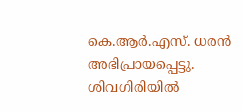കെ.ആര്‍.എസ്. ധരന്‍ അഭിപ്രായപ്പെട്ടു. ശിവഗിരിയില്‍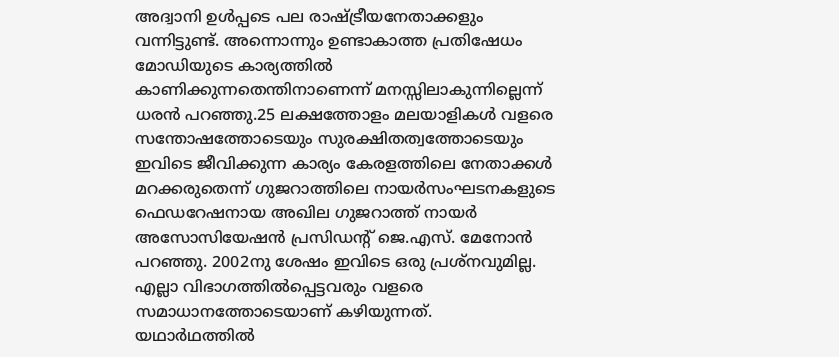അദ്വാനി ഉള്‍പ്പടെ പല രാഷ്ട്രീയനേതാക്കളും വന്നിട്ടുണ്ട്. അന്നൊന്നും ഉണ്ടാകാത്ത പ്രതിഷേധം മോഡിയുടെ കാര്യത്തില്‍ കാണിക്കുന്നതെന്തിനാണെന്ന് മനസ്സിലാകുന്നില്ലെന്ന് ധരന്‍ പറഞ്ഞു.25 ലക്ഷത്തോളം മലയാളികള്‍ വളരെ സന്തോഷത്തോടെയും സുരക്ഷിതത്വത്തോടെയും ഇവിടെ ജീവിക്കുന്ന കാര്യം കേരളത്തിലെ നേതാക്കള്‍ മറക്കരുതെന്ന് ഗുജറാത്തിലെ നായര്‍സംഘടനകളുടെ ഫെഡറേഷനായ അഖില ഗുജറാത്ത് നായര്‍ അസോസിയേഷന്‍ പ്രസിഡന്‍റ് ജെ.എസ്. മേനോന്‍ പറഞ്ഞു. 2002നു ശേഷം ഇവിടെ ഒരു പ്രശ്‌നവുമില്ല. എല്ലാ വിഭാഗത്തില്‍പ്പെട്ടവരും വളരെ സമാധാനത്തോടെയാണ് കഴിയുന്നത്. യഥാര്‍ഥത്തില്‍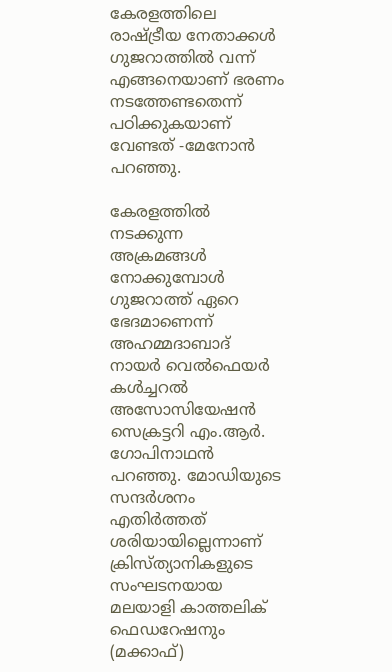കേരളത്തിലെ രാഷ്ട്രീയ നേതാക്കള്‍ ഗുജറാത്തില്‍ വന്ന് എങ്ങനെയാണ് ഭരണം നടത്തേണ്ടതെന്ന് പഠിക്കുകയാണ് വേണ്ടത് -മേനോന്‍ പറഞ്ഞു.

കേരളത്തില്‍ നടക്കുന്ന അക്രമങ്ങള്‍ നോക്കുമ്പോള്‍ ഗുജറാത്ത് ഏറെ ഭേദമാണെന്ന് അഹമ്മദാബാദ് നായര്‍ വെല്‍ഫെയര്‍ കള്‍ച്ചറല്‍ അസോസിയേഷന്‍ സെക്രട്ടറി എം.ആര്‍. ഗോപിനാഥന്‍ പറഞ്ഞു. മോഡിയുടെ സന്ദര്‍ശനം എതിര്‍ത്തത് ശരിയായില്ലെന്നാണ് ക്രിസ്ത്യാനികളുടെ സംഘടനയായ മലയാളി കാത്തലിക് ഫെഡറേഷനും (മക്കാഫ്)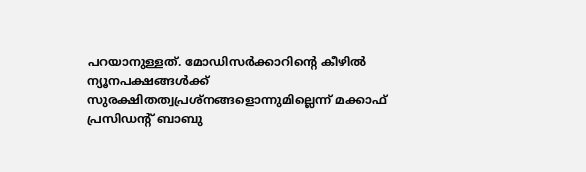പറയാനുള്ളത്. മോഡിസര്‍ക്കാറിന്റെ കീഴില്‍ ന്യൂനപക്ഷങ്ങള്‍ക്ക് സുരക്ഷിതത്വപ്രശ്‌നങ്ങളൊന്നുമില്ലെന്ന് മക്കാഫ് പ്രസിഡന്‍റ് ബാബു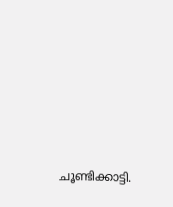ചൂണ്ടിക്കാട്ടി.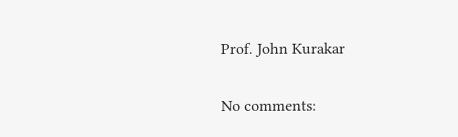Prof. John Kurakar

No comments: